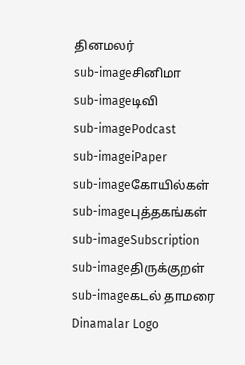தினமலர்
sub-imageசினிமா
sub-imageடிவி
sub-imagePodcast
sub-imageiPaper
sub-imageகோயில்கள்
sub-imageபுத்தகங்கள்
sub-imageSubscription
sub-imageதிருக்குறள்
sub-imageகடல் தாமரை
Dinamalar Logo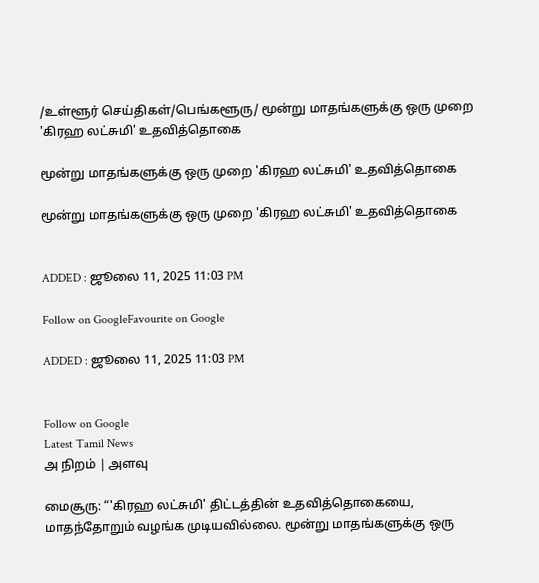/உள்ளூர் செய்திகள்/பெங்களூரு/ மூன்று மாதங்களுக்கு ஒரு முறை 'கிரஹ லட்சுமி' உதவித்தொகை

மூன்று மாதங்களுக்கு ஒரு முறை 'கிரஹ லட்சுமி' உதவித்தொகை

மூன்று மாதங்களுக்கு ஒரு முறை 'கிரஹ லட்சுமி' உதவித்தொகை


ADDED : ஜூலை 11, 2025 11:03 PM

Follow on GoogleFavourite on Google

ADDED : ஜூலை 11, 2025 11:03 PM


Follow on Google
Latest Tamil News
அ நிறம் | அளவு

மைசூரு: “'கிரஹ லட்சுமி' திட்டத்தின் உதவித்தொகையை, மாதந்தோறும் வழங்க முடியவில்லை. மூன்று மாதங்களுக்கு ஒரு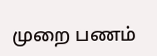முறை பணம்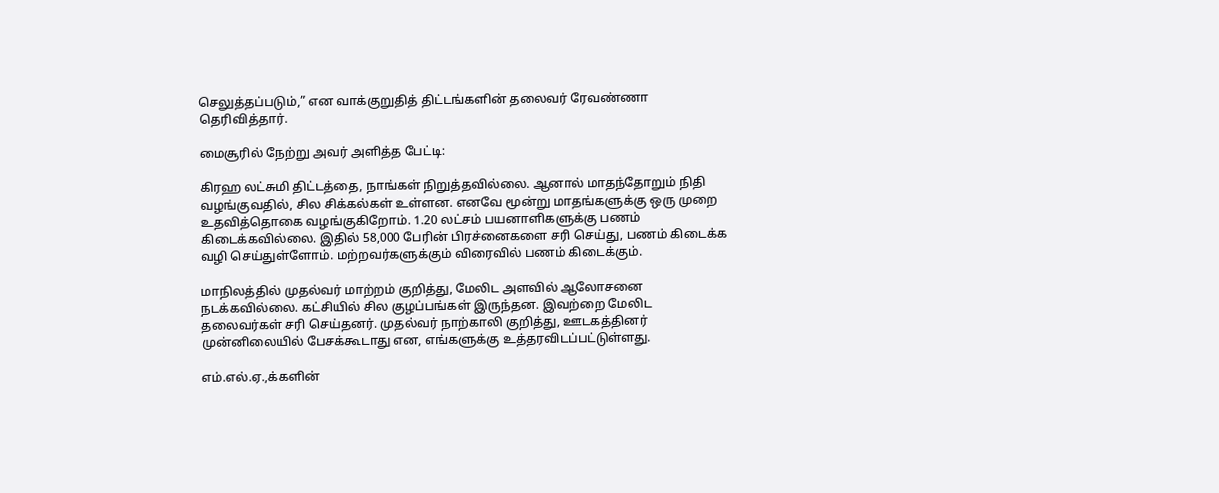செலுத்தப்படும்,” என வாக்குறுதித் திட்டங்களின் தலைவர் ரேவண்ணா தெரிவித்தார்.

மைசூரில் நேற்று அவர் அளித்த பேட்டி:

கிரஹ லட்சுமி திட்டத்தை, நாங்கள் நிறுத்தவில்லை. ஆனால் மாதந்தோறும் நிதி வழங்குவதில், சில சிக்கல்கள் உள்ளன. எனவே மூன்று மாதங்களுக்கு ஒரு முறை உதவித்தொகை வழங்குகிறோம். 1.20 லட்சம் பயனாளிகளுக்கு பணம் கிடைக்கவில்லை. இதில் 58,000 பேரின் பிரச்னைகளை சரி செய்து, பணம் கிடைக்க வழி செய்துள்ளோம். மற்றவர்களுக்கும் விரைவில் பணம் கிடைக்கும்.

மாநிலத்தில் முதல்வர் மாற்றம் குறித்து, மேலிட அளவில் ஆலோசனை நடக்கவில்லை. கட்சியில் சில குழப்பங்கள் இருந்தன. இவற்றை மேலிட தலைவர்கள் சரி செய்தனர். முதல்வர் நாற்காலி குறித்து, ஊடகத்தினர் முன்னிலையில் பேசக்கூடாது என, எங்களுக்கு உத்தரவிடப்பட்டுள்ளது.

எம்.எல்.ஏ.,க்களின்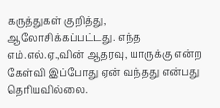கருத்துகள் குறித்து, ஆலோசிக்கப்பட்டது. எந்த எம்.எல்.ஏ.,வின் ஆதரவு, யாருக்கு என்ற கேள்வி இப்போது ஏன் வந்தது என்பது தெரியவில்லை.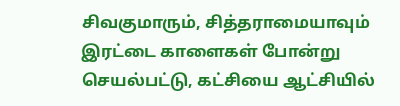சிவகுமாரும், சித்தராமையாவும் இரட்டை காளைகள் போன்று செயல்பட்டு, கட்சியை ஆட்சியில்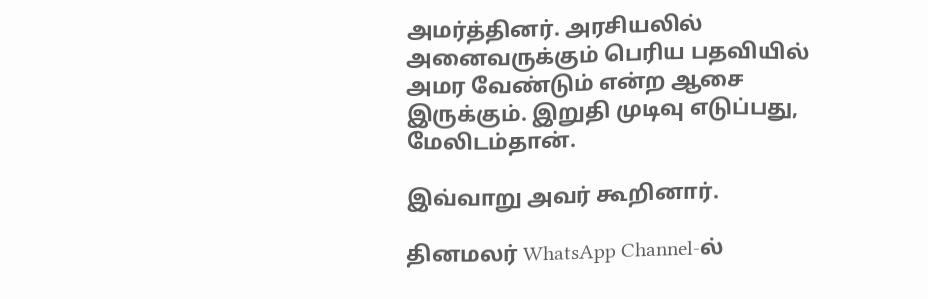அமர்த்தினர். அரசியலில் அனைவருக்கும் பெரிய பதவியில் அமர வேண்டும் என்ற ஆசை இருக்கும். இறுதி முடிவு எடுப்பது, மேலிடம்தான்.

இவ்வாறு அவர் கூறினார்.

தினமலர் WhatsApp Channel-ல்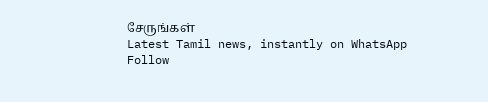சேருங்கள்
Latest Tamil news, instantly on WhatsApp
Follow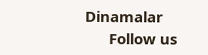Dinamalar
      Follow us